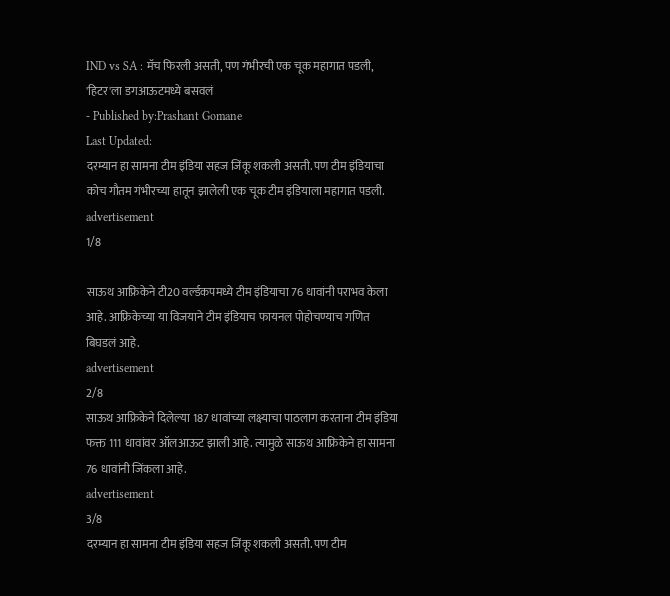IND vs SA : मॅच फिरली असती, पण गंभीरची एक चूक महागात पडली, 'हिटर'ला डगआऊटमध्ये बसवलं
- Published by:Prashant Gomane
Last Updated:
दरम्यान हा सामना टीम इंडिया सहज जिंकू शकली असती. पण टीम इंडियाचा कोच गौतम गंभीरच्या हातून झालेली एक चूक टीम इंडियाला महागात पडली.
advertisement
1/8

साऊथ आफ्रिकेने टी20 वर्ल्डकपमध्ये टीम इंडियाचा 76 धावांनी पराभव केला आहे. आफ्रिकेच्या या विजयाने टीम इंडियाच फायनल पोहोचण्याच गणित बिघडलं आहे.
advertisement
2/8
साऊथ आफ्रिकेने दिलेल्या 187 धावांच्या लक्ष्याचा पाठलाग करताना टीम इंडिया फक्त 111 धावांवर ऑलआऊट झाली आहे. त्यामुळे साऊथ आफ्रिकेने हा सामना 76 धावांनी जिंकला आहे.
advertisement
3/8
दरम्यान हा सामना टीम इंडिया सहज जिंकू शकली असती. पण टीम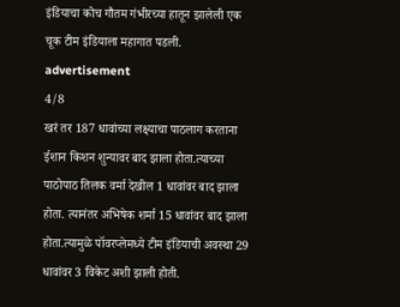इंडियाचा कोच गौतम गंभीरच्या हातून झालेली एक चूक टीम इंडियाला महागात पडली.
advertisement
4/8
खरं तर 187 धावांच्या लक्ष्याचा पाठलाग करताना ईशान किशन शुन्यावर बाद झाला होता.त्याच्या पाठोपाठ तिलक वर्मा देखील 1 धावांवर बाद झाला होता. त्यानंतर अभिषेक शर्मा 15 धावांवर बाद झाला होता.त्यामुळे पॉवरप्लेमध्ये टीम इंडियाची अवस्था 29 धावांवर 3 विकेट अशी झाली होती.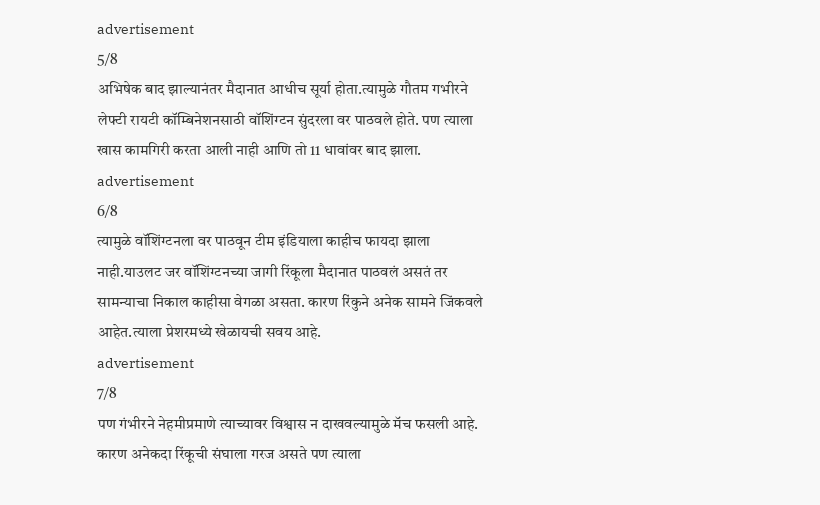advertisement
5/8
अभिषेक बाद झाल्यानंतर मैदानात आधीच सूर्या होता.त्यामुळे गौतम गभीरने लेफ्टी रायटी कॉम्बिनेशनसाठी वॉशिंग्टन सुंदरला वर पाठवले होते. पण त्याला खास कामगिरी करता आली नाही आणि तो 11 धावांवर बाद झाला.
advertisement
6/8
त्यामुळे वॉशिंग्टनला वर पाठवून टीम इंडियाला काहीच फायदा झाला नाही.याउलट जर वॉशिंग्टनच्या जागी रिंकूला मैदानात पाठवलं असतं तर सामन्याचा निकाल काहीसा वेगळा असता. कारण रिंकुने अनेक सामने जिंकवले आहेत.त्याला प्रेशरमध्ये खेळायची सवय आहे.
advertisement
7/8
पण गंभीरने नेहमीप्रमाणे त्याच्यावर विश्वास न दाखवल्यामुळे मॅच फसली आहे. कारण अनेकदा रिंकूची संघाला गरज असते पण त्याला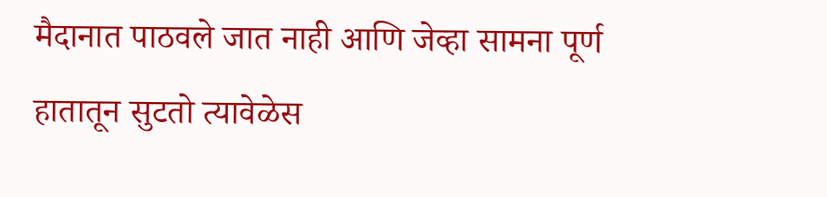मैदानात पाठवले जात नाही आणि जेव्हा सामना पूर्ण हातातून सुटतो त्यावेळेस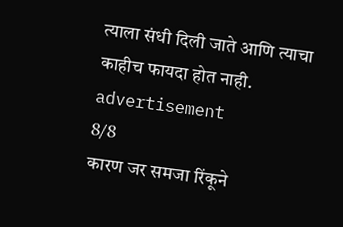त्याला संधी दिली जाते आणि त्याचा काहीच फायदा होत नाही.
advertisement
8/8
कारण जर समजा रिंकूने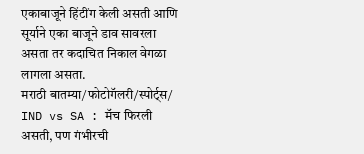एकाबाजूने हिंटींग केली असती आणि सूर्याने एका बाजूने डाव सावरला असता तर कदाचित निकाल वेगळा लागला असता.
मराठी बातम्या/फोटोगॅलरी/स्पोर्ट्स/
IND vs SA : मॅच फिरली असती, पण गंभीरची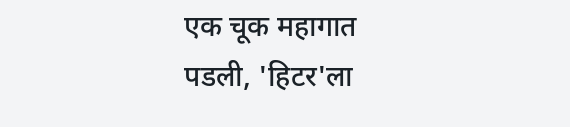एक चूक महागात पडली, 'हिटर'ला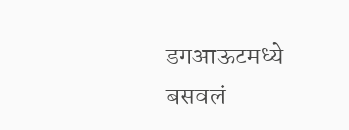डगआऊटमध्ये बसवलं